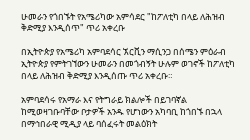ሁመራን የጎበኙት የአሜሪካው አምሳደር "ከፖለቲካ በላይ ለሕዝብ ቅድሚያ እንዲሰጥ" ጥሪ አቀረቡ

በኢትዮጵያ የአሜሪካ አምባደሳር ኧርቪን ማሲንጋ በሰሜን ምዕራብ ኢትዮጵያ የምትገኘውን ሁመራን በመጎብኝት ሁሉም ወገኖች ከፖለቲካ በላይ ለሕዝብ ቅድሚያ እንዲሰጡ ጥሪ አቀረቡ።

አምባደሳሩ የአማራ እና የትግራይ ክልሎች በይገባኛል ከሚወዛገቡባቸው ቦታዎች አንዱ የሆነውን አካባቢ ከጎበኙ በኋላ በማኅበራዊ ሚዲያ ላይ ባሰፈሩት መልዕክት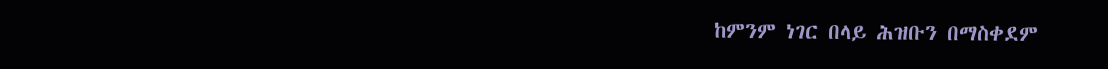ከምንም ነገር በላይ ሕዝቡን በማስቀደም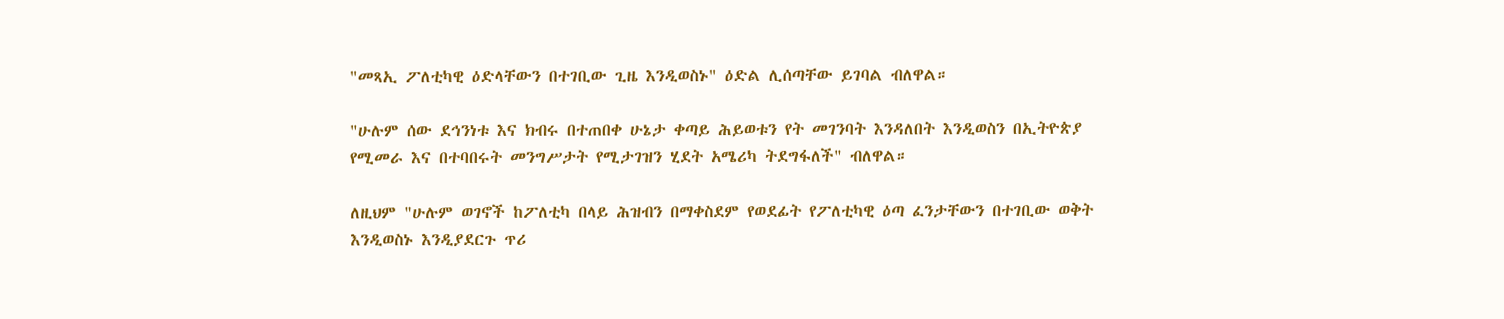"መጻኢ ፖለቲካዊ ዕድላቸውን በተገቢው ጊዜ እንዲወስኑ" ዕድል ሊሰጣቸው ይገባል ብለዋል።

"ሁሉም ሰው ደኅንነቱ እና ክብሩ በተጠበቀ ሁኔታ ቀጣይ ሕይወቱን የት መገንባት እንዳለበት እንዲወስን በኢትዮጵያ የሚመራ እና በተባበሩት መንግሥታት የሚታገዝን ሂደት አሜሪካ ትደግፋለች" ብለዋል።

ለዚህም "ሁሉም ወገኖች ከፖለቲካ በላይ ሕዝብን በማቀስደም የወደፊት የፖለቲካዊ ዕጣ ፈንታቸውን በተገቢው ወቅት እንዲወስኑ እንዲያደርጉ ጥሪ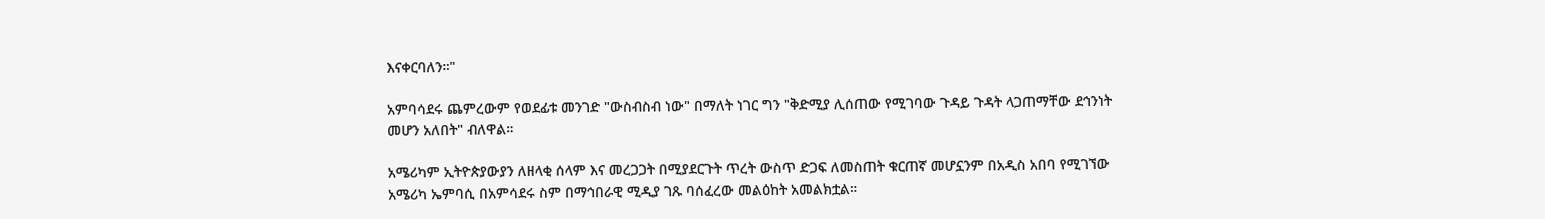እናቀርባለን።"

አምባሳደሩ ጨምረውም የወደፊቱ መንገድ "ውስብስብ ነው" በማለት ነገር ግን "ቅድሚያ ሊሰጠው የሚገባው ጉዳይ ጉዳት ላጋጠማቸው ደኅንነት መሆን አለበት" ብለዋል።

አሜሪካም ኢትዮጵያውያን ለዘላቂ ሰላም እና መረጋጋት በሚያደርጉት ጥረት ውስጥ ድጋፍ ለመስጠት ቁርጠኛ መሆኗንም በአዲስ አበባ የሚገኘው አሜሪካ ኤምባሲ በአምሳደሩ ስም በማኅበራዊ ሚዲያ ገጹ ባሰፈረው መልዕከት አመልክቷል።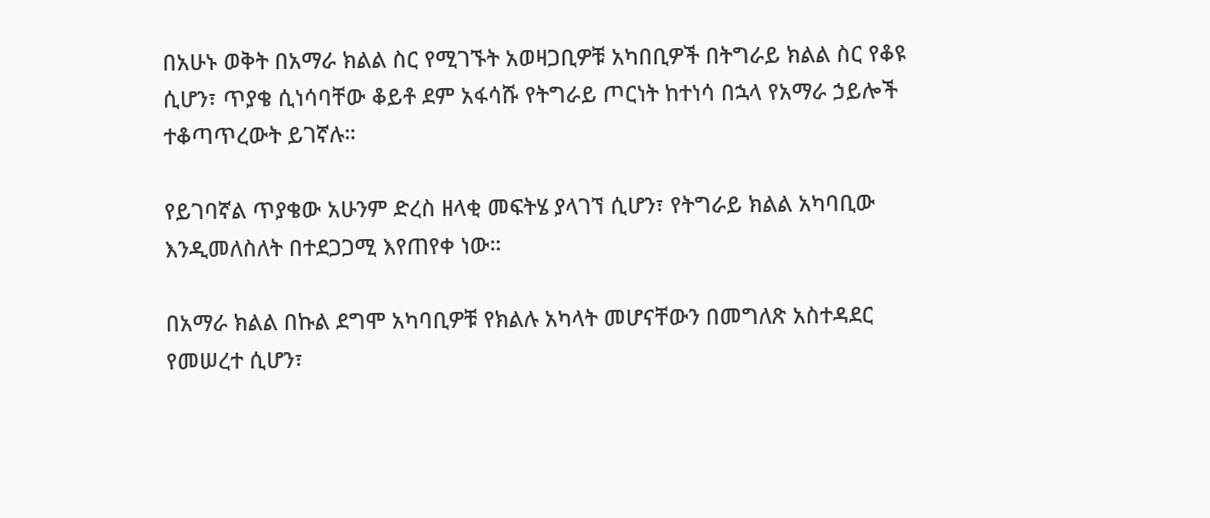በአሁኑ ወቅት በአማራ ክልል ስር የሚገኙት አወዛጋቢዎቹ አካበቢዎች በትግራይ ክልል ስር የቆዩ ሲሆን፣ ጥያቄ ሲነሳባቸው ቆይቶ ደም አፋሳሹ የትግራይ ጦርነት ከተነሳ በኋላ የአማራ ኃይሎች ተቆጣጥረውት ይገኛሉ።

የይገባኛል ጥያቄው አሁንም ድረስ ዘላቂ መፍትሄ ያላገኘ ሲሆን፣ የትግራይ ክልል አካባቢው እንዲመለስለት በተደጋጋሚ እየጠየቀ ነው።

በአማራ ክልል በኩል ደግሞ አካባቢዎቹ የክልሉ አካላት መሆናቸውን በመግለጽ አስተዳደር የመሠረተ ሲሆን፣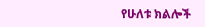የሁለቱ ክልሎች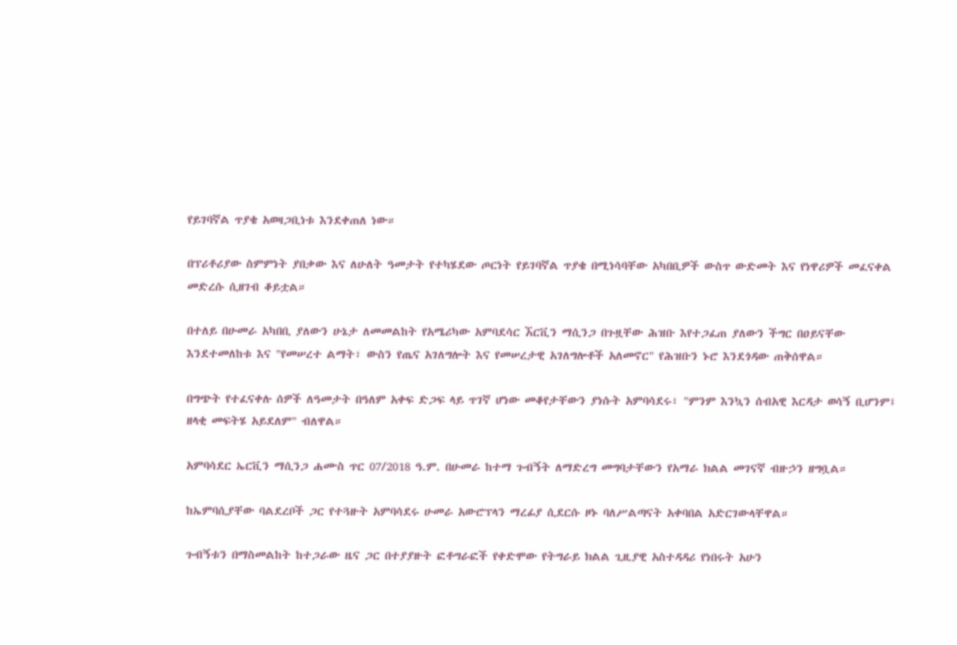የይገባኛል ጥያቄ አወዛጋቢነቱ እንደቀጠለ ነው።

በፕሪቶሪያው ስምምነት ያበቃው እና ለሁለት ዓመታት የተካሄደው ጦርነት የይገባኛል ጥያቄ በሚነሳባቸው አካበቢዎች ውስጥ ውድመት እና የነዋሪዎች መፈናቀል መድረሱ ሲዘገብ ቆይቷል።

በተለይ በሁመራ አካበቢ ያለውን ሁኔታ ለመመልከት የአሜሪካው አምባደሳር ኧርቪን ማሲንጋ በጉዟቸው ሕዝቡ እየተጋፈጠ ያለውን ችግር በዐይናቸው እንደተመለከቱ እና "የመሠረተ ልማት፣ ውስን የጤና አገለግሎት እና የመሠረታዊ አገለግሎቶች አለመኖር" የሕዝቡን ኑሮ እንደጎዳው ጠቅሰዋል።

በግጭት የተፈናቀሉ ሰዎች ለዓመታት በዓለም አቀፍ ድጋፍ ላይ ጥገኛ ሆነው መቆየታቸውን ያነሱት አምባሳደሩ፣ "ምንም እንኳን ሰብአዊ እርዳታ ወሳኝ ቢሆንም፤ ዘላቂ መፍትሄ አይደለም" ብለዋል።

አምባሳደር ኤርቪን ማሲንጋ ሐሙስ ጥር 07/2018 ዓ.ም. በሁመራ ከተማ ጉብኝት ለማድረግ መግባታቸውን የአማራ ክልል መገናኛ ብዙኃን ዘግቧል።

ከኤምባሲያቸው ባልደረቦች ጋር የተጓዙት አምባሳደሩ ሁመራ አውሮፕላን ማረፊያ ሲደርሱ ዞኑ ባለሥልጣናት አቀባበል አድርገውላቸዋል።

ጉብኝቱን በማስመልከት ከተጋራው ዜና ጋር በተያያዙት ፎቶግራፎች የቀድሞው የትግራይ ክልል ጊዚያዊ አስተዳዳሪ የነበሩት አሁን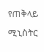የጠቅላይ ሚኒስትር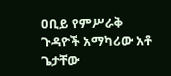ዐቢይ የምሥራቅ ጉዳዮች አማካሪው አቶ ጌታቸው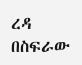ረዳ በስፍራው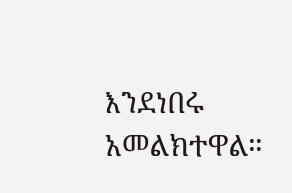እንደነበሩ አመልክተዋል።